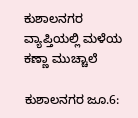ಕುಶಾಲನಗರ ವ್ಯಾಪ್ತಿಯಲ್ಲಿ ಮಳೆಯ ಕಣ್ಣಾ ಮುಚ್ಚಾಲೆ

ಕುಶಾಲನಗರ ಜೂ.6: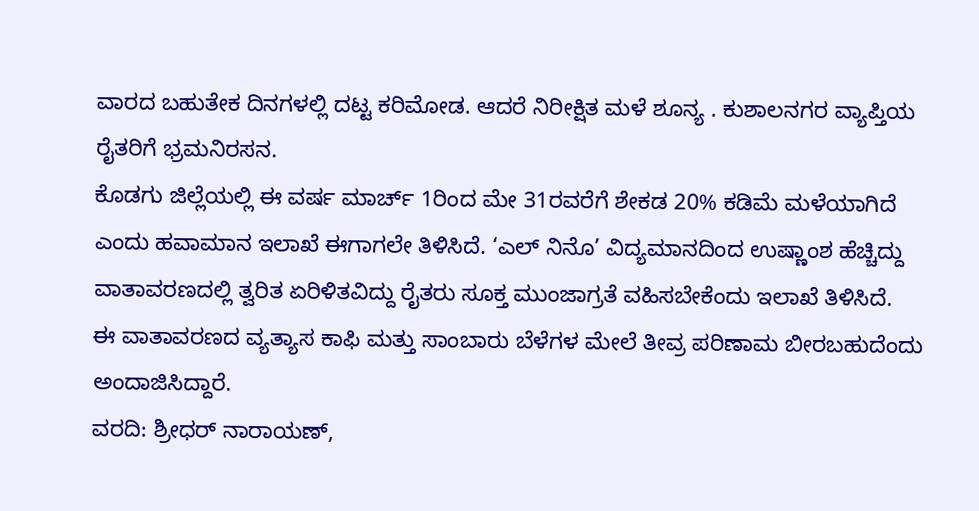ವಾರದ ಬಹುತೇಕ ದಿನಗಳಲ್ಲಿ ದಟ್ಟ ಕರಿಮೋಡ. ಆದರೆ ನಿರೀಕ್ಷಿತ ಮಳೆ ಶೂನ್ಯ . ಕುಶಾಲನಗರ ವ್ಯಾಪ್ತಿಯ ರೈತರಿಗೆ ಭ್ರಮನಿರಸನ.
ಕೊಡಗು ಜಿಲ್ಲೆಯಲ್ಲಿ ಈ ವರ್ಷ ಮಾರ್ಚ್ 1ರಿಂದ ಮೇ 31ರವರೆಗೆ ಶೇಕಡ 20% ಕಡಿಮೆ ಮಳೆಯಾಗಿದೆ ಎಂದು ಹವಾಮಾನ ಇಲಾಖೆ ಈಗಾಗಲೇ ತಿಳಿಸಿದೆ. ‘ಎಲ್ ನಿನೊ’ ವಿದ್ಯಮಾನದಿಂದ ಉಷ್ಣಾಂಶ ಹೆಚ್ಚಿದ್ದು ವಾತಾವರಣದಲ್ಲಿ ತ್ವರಿತ ಏರಿಳಿತವಿದ್ದು ರೈತರು ಸೂಕ್ತ ಮುಂಜಾಗ್ರತೆ ವಹಿಸಬೇಕೆಂದು ಇಲಾಖೆ ತಿಳಿಸಿದೆ.
ಈ ವಾತಾವರಣದ ವ್ಯತ್ಯಾಸ ಕಾಫಿ ಮತ್ತು ಸಾಂಬಾರು ಬೆಳೆಗಳ ಮೇಲೆ ತೀವ್ರ ಪರಿಣಾಮ ಬೀರಬಹುದೆಂದು ಅಂದಾಜಿಸಿದ್ದಾರೆ.
ವರದಿ: ಶ್ರೀಧರ್ ನಾರಾಯಣ್,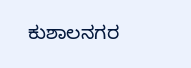ಕುಶಾಲನಗರ